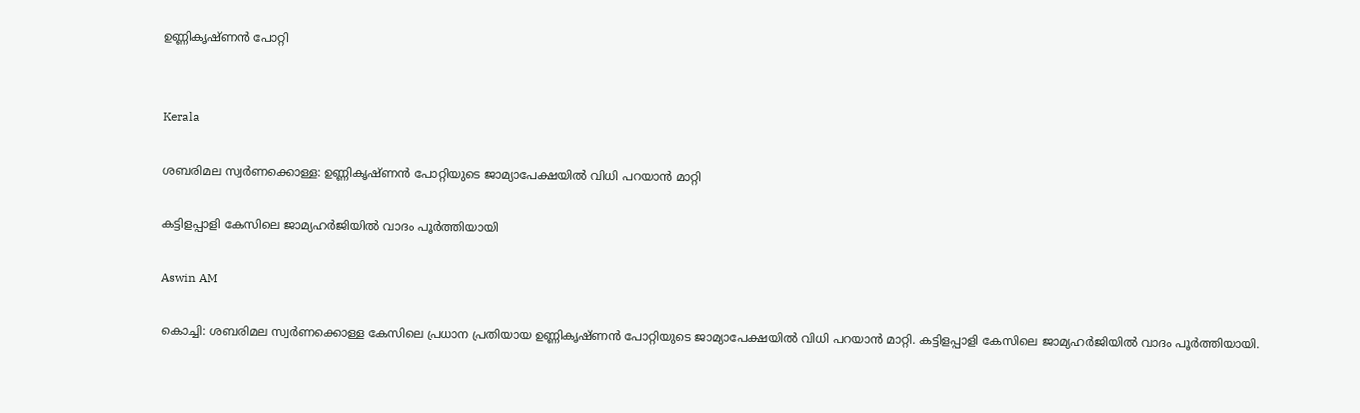ഉണ്ണികൃഷ്ണൻ പോറ്റി


Kerala

ശബരിമല സ്വർണക്കൊള്ള: ഉണ്ണികൃഷ്ണൻ പോറ്റിയുടെ ജാമ‍്യാപേക്ഷയിൽ വിധി പറയാൻ മാറ്റി

കട്ടിളപ്പാളി കേസിലെ ജാമ‍്യഹർജിയിൽ വാദം പൂർത്തിയായി

Aswin AM

കൊച്ചി: ശബരിമല സ്വർണക്കൊള്ള കേസിലെ പ്രധാന പ്രതിയായ ഉണ്ണികൃഷ്ണൻ പോറ്റിയുടെ ജാമ‍്യാപേക്ഷയിൽ വിധി പറയാൻ മാറ്റി. കട്ടിളപ്പാളി കേസിലെ ജാമ‍്യഹർജിയിൽ വാദം പൂർത്തിയായി.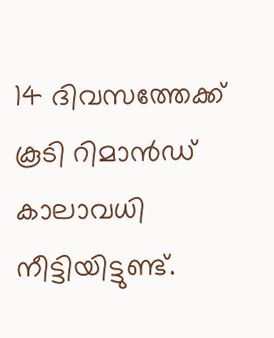14 ദിവസത്തേക്ക് കൂടി റിമാൻഡ് കാലാവധി നീട്ടിയിട്ടുണ്ട്.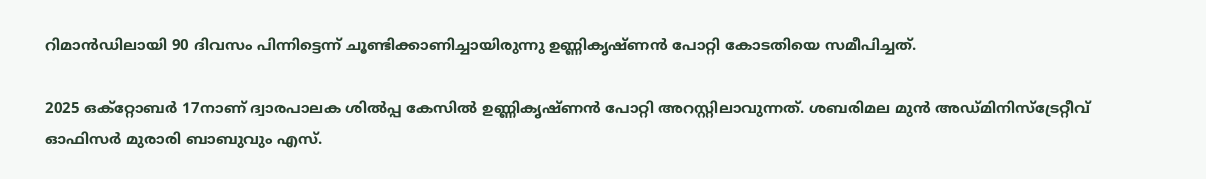റിമാൻഡിലായി 90 ദിവസം പിന്നിട്ടെന്ന് ചൂണ്ടിക്കാണിച്ചായിരുന്നു ഉണ്ണികൃഷ്ണൻ പോറ്റി കോടതിയെ സമീപിച്ചത്.

2025 ഒക്റ്റോബർ 17നാണ് ദ്വാരപാലക ശിൽപ്പ കേസിൽ ഉണ്ണികൃഷ്ണൻ പോറ്റി അറസ്റ്റിലാവുന്നത്. ശബരിമല മുൻ അഡ്മിനിസ്ട്രേറ്റീവ് ഓഫിസർ മുരാരി ബാബുവും എസ്.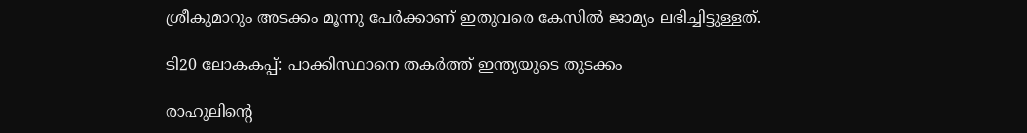ശ്രീകുമാറും അടക്കം മൂന്നു പേർക്കാണ് ഇതുവരെ കേസിൽ ജാമ‍്യം ലഭിച്ചിട്ടുള്ളത്.

ടി20 ലോകകപ്പ്: പാക്കിസ്ഥാനെ തകർത്ത് ഇന്ത്യയുടെ തുടക്കം

രാഹുലിന്‍റെ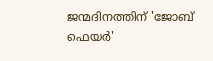ജന്മദിനത്തിന് 'ജോബ് ഫെയര്‍'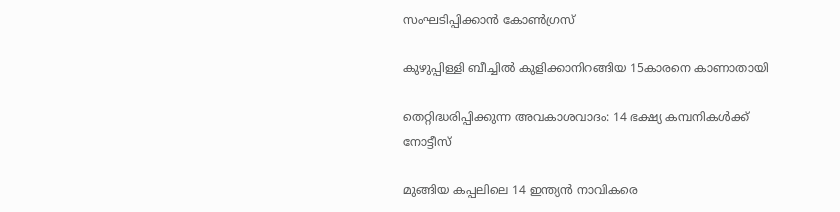സംഘടിപ്പിക്കാന്‍ കോണ്‍ഗ്രസ്

കുഴുപ്പിള്ളി ബീച്ചിൽ കുളിക്കാനിറങ്ങിയ 15കാരനെ കാണാതായി

തെറ്റിദ്ധരിപ്പിക്കുന്ന അവകാശവാദം: 14 ഭക്ഷ്യ കമ്പനികള്‍ക്ക് നോട്ടീസ്

മുങ്ങിയ കപ്പലിലെ 14 ഇന്ത്യന്‍ നാവികരെ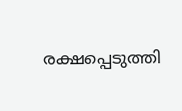രക്ഷപ്പെടുത്തി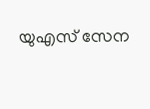യുഎസ് സേന